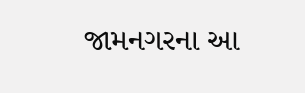જામનગરના આ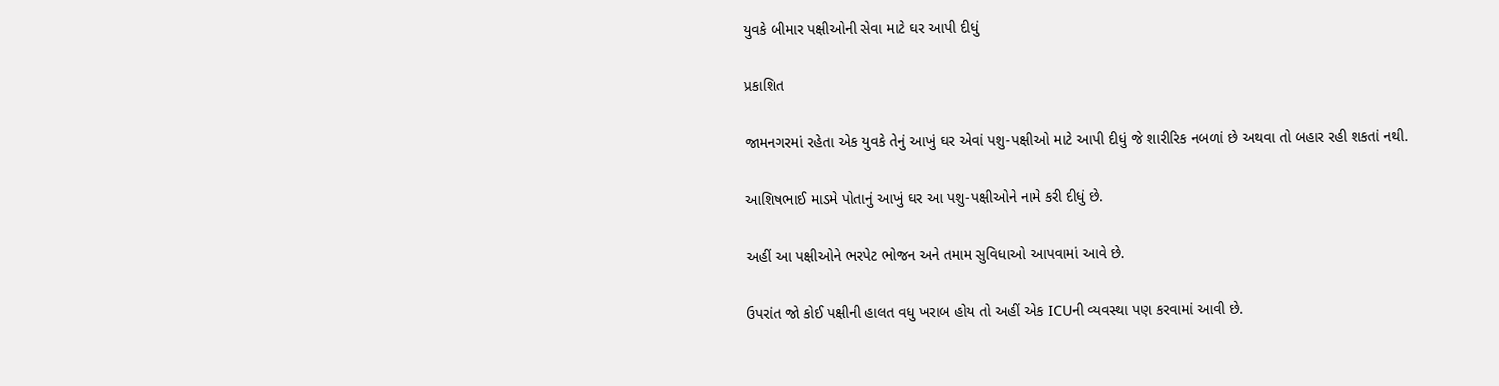યુવકે બીમાર પક્ષીઓની સેવા માટે ઘર આપી દીધું

પ્રકાશિત

જામનગરમાં રહેતા એક યુવકે તેનું આખું ઘર એવાં પશુ-પક્ષીઓ માટે આપી દીધું જે શારીરિક નબળાં છે અથવા તો બહાર રહી શકતાં નથી.

આશિષભાઈ માડમે પોતાનું આખું ઘર આ પશુ-પક્ષીઓને નામે કરી દીધું છે.

અહીં આ પક્ષીઓને ભરપેટ ભોજન અને તમામ સુવિધાઓ આપવામાં આવે છે.

ઉપરાંત જો કોઈ પક્ષીની હાલત વધુ ખરાબ હોય તો અહીં એક ICUની વ્યવસ્થા પણ કરવામાં આવી છે.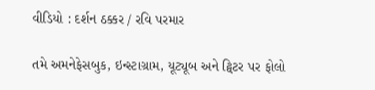વીડિયો : દર્શન ઠક્કર / રવિ પરમાર

તમે અમનેફેસબુક, ઇન્સ્ટાગ્રામ, યૂટ્યૂબ અને ટ્વિટર પર ફોલો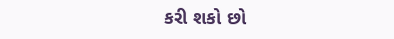કરી શકો છો